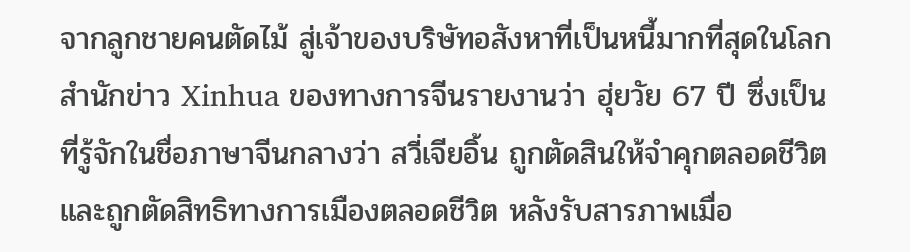จากลูกชายคนตัดไม้ สู่เจ้าของบริษัทอสังหาที่เป็นหนี้มากที่สุดในโลก
สำนักข่าว Xinhua ของทางการจีนรายงานว่า ฮุ่ยวัย 67 ปี ซึ่งเป็นที่รู้จักในชื่อภาษาจีนกลางว่า สวี่เจียอิ้น ถูกตัดสินให้จำคุกตลอดชีวิตและถูกตัดสิทธิทางการเมืองตลอดชีวิต หลังรับสารภาพเมื่อ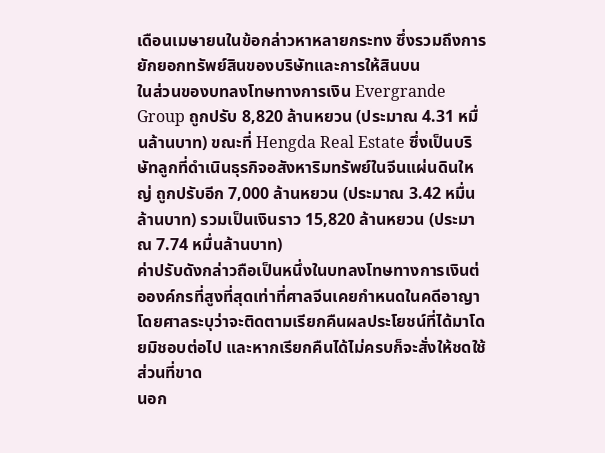เดือนเมษายนในข้อกล่าวหาหลายกระทง ซึ่งรวมถึงการยักยอกทรัพย์สินของบริษัทและการให้สินบน
ในส่วนของบทลงโทษทางการเงิน Evergrande Group ถูกปรับ 8,820 ล้านหยวน (ประมาณ 4.31 หมื่นล้านบาท) ขณะที่ Hengda Real Estate ซึ่งเป็นบริษัทลูกที่ดำเนินธุรกิจอสังหาริมทรัพย์ในจีนแผ่นดินใหญ่ ถูกปรับอีก 7,000 ล้านหยวน (ประมาณ 3.42 หมื่นล้านบาท) รวมเป็นเงินราว 15,820 ล้านหยวน (ประมาณ 7.74 หมื่นล้านบาท)
ค่าปรับดังกล่าวถือเป็นหนึ่งในบทลงโทษทางการเงินต่อองค์กรที่สูงที่สุดเท่าที่ศาลจีนเคยกำหนดในคดีอาญา โดยศาลระบุว่าจะติดตามเรียกคืนผลประโยชน์ที่ได้มาโดยมิชอบต่อไป และหากเรียกคืนได้ไม่ครบก็จะสั่งให้ชดใช้ส่วนที่ขาด
นอก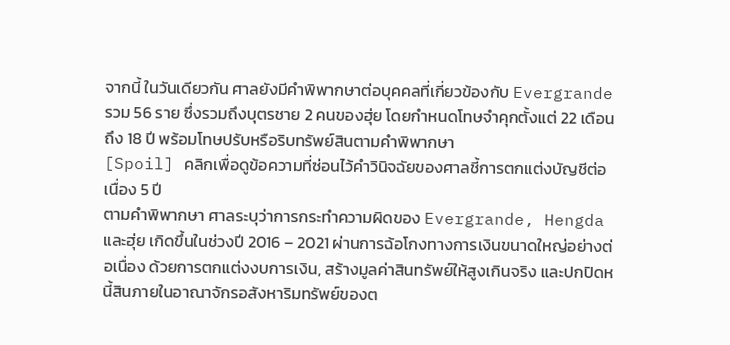จากนี้ ในวันเดียวกัน ศาลยังมีคำพิพากษาต่อบุคคลที่เกี่ยวข้องกับ Evergrande รวม 56 ราย ซึ่งรวมถึงบุตรชาย 2 คนของฮุ่ย โดยกำหนดโทษจำคุกตั้งแต่ 22 เดือนถึง 18 ปี พร้อมโทษปรับหรือริบทรัพย์สินตามคำพิพากษา
[Spoil] คลิกเพื่อดูข้อความที่ซ่อนไว้คำวินิจฉัยของศาลชี้การตกแต่งบัญชีต่อเนื่อง 5 ปี
ตามคำพิพากษา ศาลระบุว่าการกระทำความผิดของ Evergrande, Hengda และฮุ่ย เกิดขึ้นในช่วงปี 2016 – 2021 ผ่านการฉ้อโกงทางการเงินขนาดใหญ่อย่างต่อเนื่อง ด้วยการตกแต่งงบการเงิน, สร้างมูลค่าสินทรัพย์ให้สูงเกินจริง และปกปิดหนี้สินภายในอาณาจักรอสังหาริมทรัพย์ของต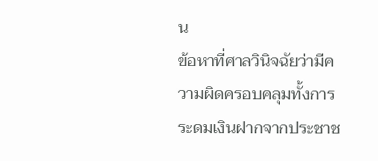น
ข้อหาที่ศาลวินิจฉัยว่ามีความผิดครอบคลุมทั้งการระดมเงินฝากจากประชาช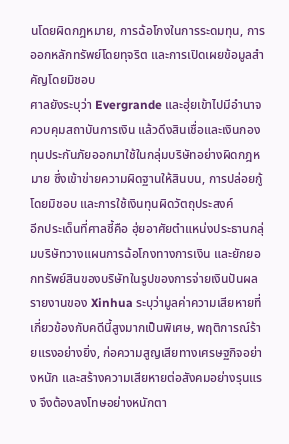นโดยผิดกฎหมาย, การฉ้อโกงในการระดมทุน, การออกหลักทรัพย์โดยทุจริต และการเปิดเผยข้อมูลสำคัญโดยมิชอบ
ศาลยังระบุว่า Evergrande และฮุ่ยเข้าไปมีอำนาจควบคุมสถาบันการเงิน แล้วดึงสินเชื่อและเงินกองทุนประกันภัยออกมาใช้ในกลุ่มบริษัทอย่างผิดกฎหมาย ซึ่งเข้าข่ายความผิดฐานให้สินบน, การปล่อยกู้โดยมิชอบ และการใช้เงินทุนผิดวัตถุประสงค์
อีกประเด็นที่ศาลชี้คือ ฮุ่ยอาศัยตำแหน่งประธานกลุ่มบริษัทวางแผนการฉ้อโกงทางการเงิน และยักยอกทรัพย์สินของบริษัทในรูปของการจ่ายเงินปันผล
รายงานของ Xinhua ระบุว่ามูลค่าความเสียหายที่เกี่ยวข้องกับคดีนี้สูงมากเป็นพิเศษ, พฤติการณ์ร้ายแรงอย่างยิ่ง, ก่อความสูญเสียทางเศรษฐกิจอย่างหนัก และสร้างความเสียหายต่อสังคมอย่างรุนแรง จึงต้องลงโทษอย่างหนักตา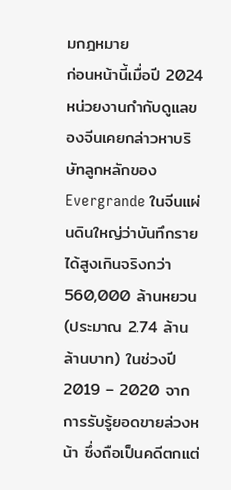มกฎหมาย
ก่อนหน้านี้เมื่อปี 2024 หน่วยงานกำกับดูแลของจีนเคยกล่าวหาบริษัทลูกหลักของ Evergrande ในจีนแผ่นดินใหญ่ว่าบันทึกรายได้สูงเกินจริงกว่า 560,000 ล้านหยวน (ประมาณ 2.74 ล้านล้านบาท) ในช่วงปี 2019 – 2020 จากการรับรู้ยอดขายล่วงหน้า ซึ่งถือเป็นคดีตกแต่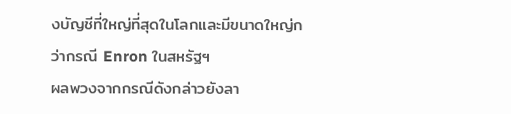งบัญชีที่ใหญ่ที่สุดในโลกและมีขนาดใหญ่กว่ากรณี Enron ในสหรัฐฯ
ผลพวงจากกรณีดังกล่าวยังลา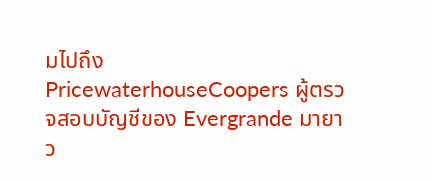มไปถึง PricewaterhouseCoopers ผู้ตรวจสอบบัญชีของ Evergrande มายาว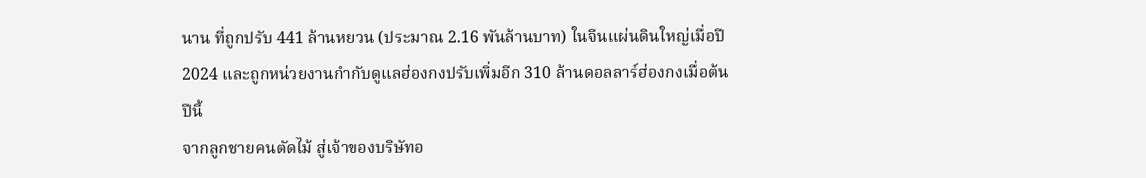นาน ที่ถูกปรับ 441 ล้านหยวน (ประมาณ 2.16 พันล้านบาท) ในจีนแผ่นดินใหญ่เมื่อปี 2024 และถูกหน่วยงานกำกับดูแลฮ่องกงปรับเพิ่มอีก 310 ล้านดอลลาร์ฮ่องกงเมื่อต้นปีนี้
จากลูกชายคนตัดไม้ สู่เจ้าของบริษัทอ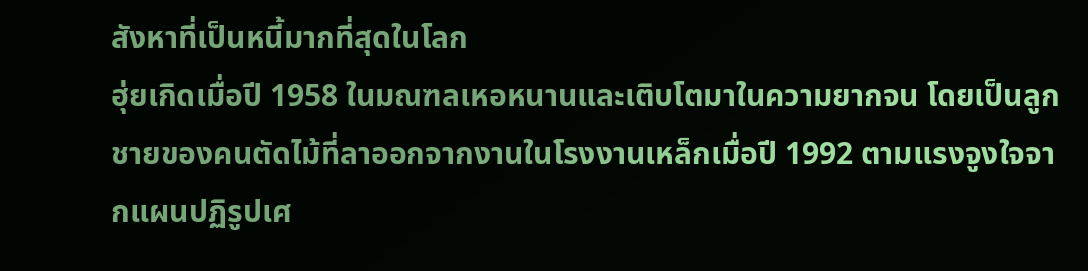สังหาที่เป็นหนี้มากที่สุดในโลก
ฮุ่ยเกิดเมื่อปี 1958 ในมณฑลเหอหนานและเติบโตมาในความยากจน โดยเป็นลูกชายของคนตัดไม้ที่ลาออกจากงานในโรงงานเหล็กเมื่อปี 1992 ตามแรงจูงใจจากแผนปฏิรูปเศ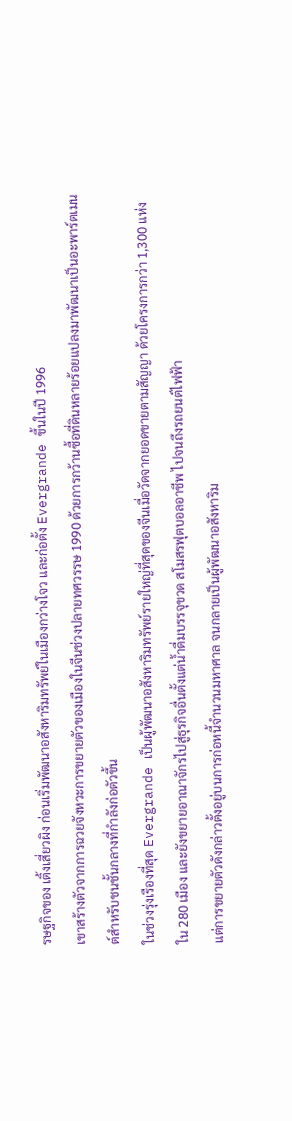รษฐกิจของ เติ้งเสี่ยวผิง ก่อนเริ่มพัฒนาอสังหาริมทรัพย์ในเมืองกว่างโจว และก่อตั้ง Evergrande ขึ้นในปี 1996
เขาสร้างตัวจากการฉวยจังหวะการขยายตัวของเมืองในจีนช่วงปลายทศวรรษ 1990 ด้วยการกว้านซื้อที่ดินหลายร้อยแปลงมาพัฒนาเป็นอะพาร์ตเมนต์สำหรับชนชั้นกลางที่กำลังก่อตัวขึ้น
ในช่วงรุ่งเรืองที่สุด Evergrande เป็นผู้พัฒนาอสังหาริมทรัพย์รายใหญ่ที่สุดของจีนเมื่อวัดจากยอดขายตามสัญญา ด้วยโครงการกว่า 1,300 แห่งใน 280 เมือง และยังขยายอาณาจักรไปสู่ธุรกิจอื่นตั้งแต่น้ำดื่มบรรจุขวด สโมสรฟุตบอลอาชีพ ไปจนถึงรถยนต์ไฟฟ้า
แต่การขยายตัวดังกล่าวตั้งอยู่บนการก่อหนี้จำนวนมหาศาล จนกลายเป็นผู้พัฒนาอสังหาริม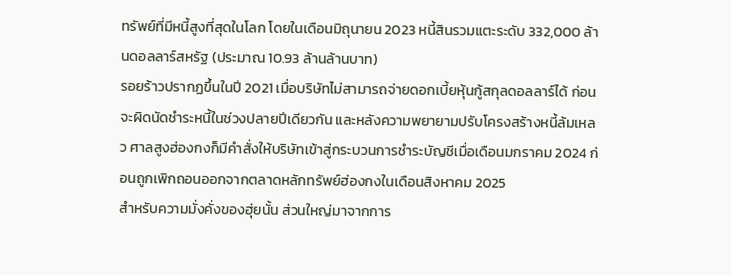ทรัพย์ที่มีหนี้สูงที่สุดในโลก โดยในเดือนมิถุนายน 2023 หนี้สินรวมแตะระดับ 332,000 ล้านดอลลาร์สหรัฐ (ประมาณ 10.93 ล้านล้านบาท)
รอยร้าวปรากฏขึ้นในปี 2021 เมื่อบริษัทไม่สามารถจ่ายดอกเบี้ยหุ้นกู้สกุลดอลลาร์ได้ ก่อนจะผิดนัดชำระหนี้ในช่วงปลายปีเดียวกัน และหลังความพยายามปรับโครงสร้างหนี้ล้มเหลว ศาลสูงฮ่องกงก็มีคำสั่งให้บริษัทเข้าสู่กระบวนการชำระบัญชีเมื่อเดือนมกราคม 2024 ก่อนถูกเพิกถอนออกจากตลาดหลักทรัพย์ฮ่องกงในเดือนสิงหาคม 2025
สำหรับความมั่งคั่งของฮุ่ยนั้น ส่วนใหญ่มาจากการ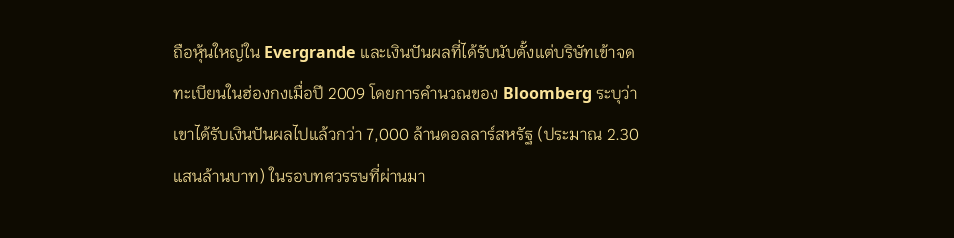ถือหุ้นใหญ่ใน Evergrande และเงินปันผลที่ได้รับนับตั้งแต่บริษัทเข้าจดทะเบียนในฮ่องกงเมื่อปี 2009 โดยการคำนวณของ Bloomberg ระบุว่าเขาได้รับเงินปันผลไปแล้วกว่า 7,000 ล้านดอลลาร์สหรัฐ (ประมาณ 2.30 แสนล้านบาท) ในรอบทศวรรษที่ผ่านมา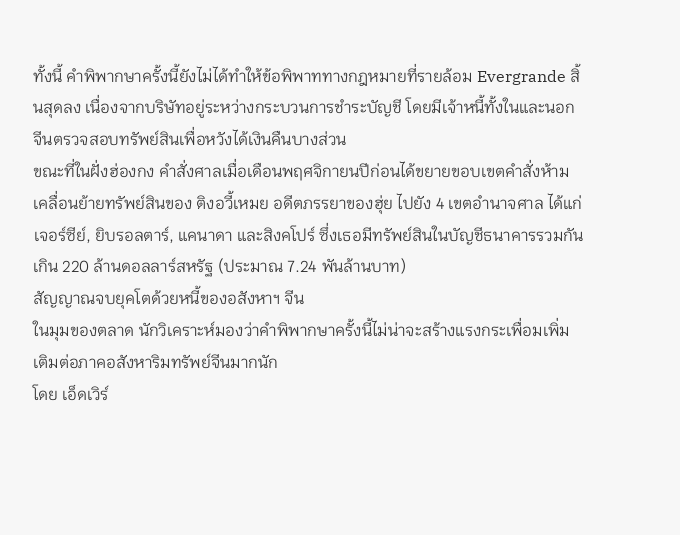ทั้งนี้ คำพิพากษาครั้งนี้ยังไม่ได้ทำให้ข้อพิพาททางกฎหมายที่รายล้อม Evergrande สิ้นสุดลง เนื่องจากบริษัทอยู่ระหว่างกระบวนการชำระบัญชี โดยมีเจ้าหนี้ทั้งในและนอกจีนตรวจสอบทรัพย์สินเพื่อหวังได้เงินคืนบางส่วน
ขณะที่ในฝั่งฮ่องกง คำสั่งศาลเมื่อเดือนพฤศจิกายนปีก่อนได้ขยายขอบเขตคำสั่งห้ามเคลื่อนย้ายทรัพย์สินของ ติงอวี้เหมย อดีตภรรยาของฮุ่ย ไปยัง 4 เขตอำนาจศาล ได้แก่ เจอร์ซีย์, ยิบรอลตาร์, แคนาดา และสิงคโปร์ ซึ่งเธอมีทรัพย์สินในบัญชีธนาคารรวมกันเกิน 220 ล้านดอลลาร์สหรัฐ (ประมาณ 7.24 พันล้านบาท)
สัญญาณจบยุคโตด้วยหนี้ของอสังหาฯ จีน
ในมุมของตลาด นักวิเคราะห์มองว่าคำพิพากษาครั้งนี้ไม่น่าจะสร้างแรงกระเพื่อมเพิ่มเติมต่อภาคอสังหาริมทรัพย์จีนมากนัก
โดย เอ็ดเวิร์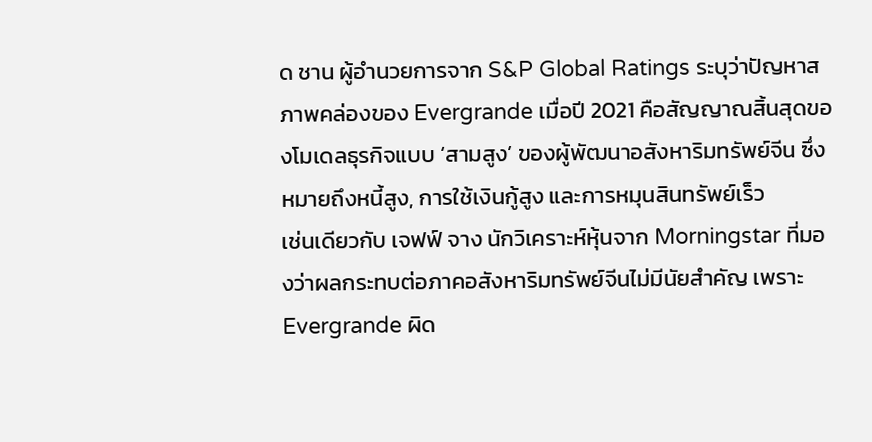ด ชาน ผู้อำนวยการจาก S&P Global Ratings ระบุว่าปัญหาสภาพคล่องของ Evergrande เมื่อปี 2021 คือสัญญาณสิ้นสุดของโมเดลธุรกิจแบบ ‘สามสูง’ ของผู้พัฒนาอสังหาริมทรัพย์จีน ซึ่งหมายถึงหนี้สูง, การใช้เงินกู้สูง และการหมุนสินทรัพย์เร็ว
เช่นเดียวกับ เจฟฟ์ จาง นักวิเคราะห์หุ้นจาก Morningstar ที่มองว่าผลกระทบต่อภาคอสังหาริมทรัพย์จีนไม่มีนัยสำคัญ เพราะ Evergrande ผิด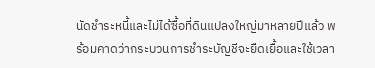นัดชำระหนี้และไม่ได้ซื้อที่ดินแปลงใหญ่มาหลายปีแล้ว พร้อมคาดว่ากระบวนการชำระบัญชีจะยืดเยื้อและใช้เวลา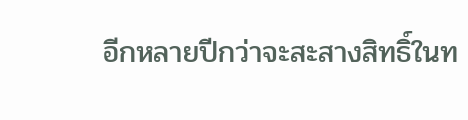อีกหลายปีกว่าจะสะสางสิทธิ์ในท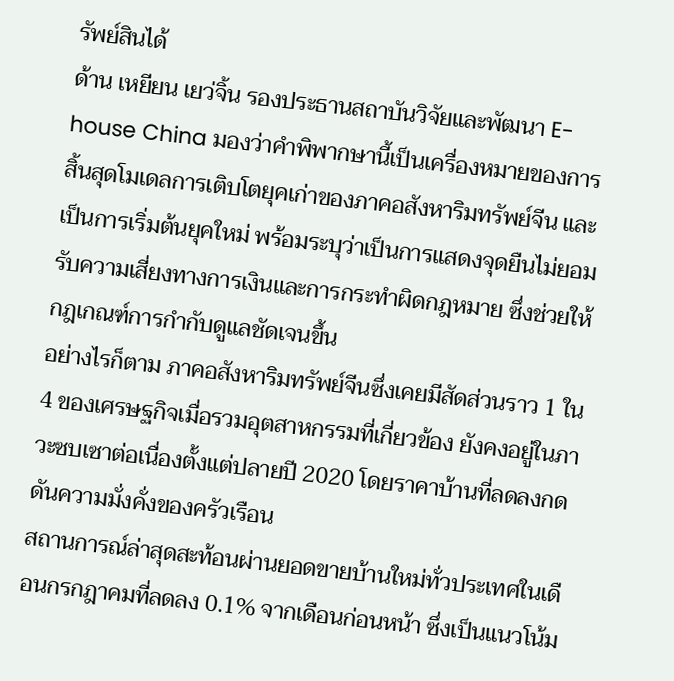รัพย์สินได้
ด้าน เหยียน เยว่จิ้น รองประธานสถาบันวิจัยและพัฒนา E-house China มองว่าคำพิพากษานี้เป็นเครื่องหมายของการสิ้นสุดโมเดลการเติบโตยุคเก่าของภาคอสังหาริมทรัพย์จีน และเป็นการเริ่มต้นยุคใหม่ พร้อมระบุว่าเป็นการแสดงจุดยืนไม่ยอมรับความเสี่ยงทางการเงินและการกระทำผิดกฎหมาย ซึ่งช่วยให้กฎเกณฑ์การกำกับดูแลชัดเจนขึ้น
อย่างไรก็ตาม ภาคอสังหาริมทรัพย์จีนซึ่งเคยมีสัดส่วนราว 1 ใน 4 ของเศรษฐกิจเมื่อรวมอุตสาหกรรมที่เกี่ยวข้อง ยังคงอยู่ในภาวะซบเซาต่อเนื่องตั้งแต่ปลายปี 2020 โดยราคาบ้านที่ลดลงกดดันความมั่งคั่งของครัวเรือน
สถานการณ์ล่าสุดสะท้อนผ่านยอดขายบ้านใหม่ทั่วประเทศในเดือนกรกฎาคมที่ลดลง 0.1% จากเดือนก่อนหน้า ซึ่งเป็นแนวโน้ม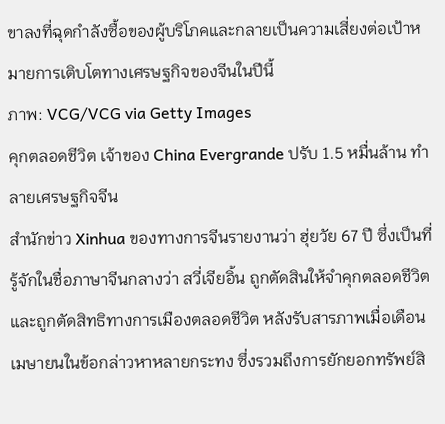ขาลงที่ฉุดกำลังซื้อของผู้บริโภคและกลายเป็นความเสี่ยงต่อเป้าหมายการเติบโตทางเศรษฐกิจของจีนในปีนี้
ภาพ: VCG/VCG via Getty Images
คุกตลอดชีวิต เจ้าของ China Evergrande ปรับ 1.5 หมื่นล้าน ทำลายเศรษฐกิจจีน
สำนักข่าว Xinhua ของทางการจีนรายงานว่า ฮุ่ยวัย 67 ปี ซึ่งเป็นที่รู้จักในชื่อภาษาจีนกลางว่า สวี่เจียอิ้น ถูกตัดสินให้จำคุกตลอดชีวิตและถูกตัดสิทธิทางการเมืองตลอดชีวิต หลังรับสารภาพเมื่อเดือนเมษายนในข้อกล่าวหาหลายกระทง ซึ่งรวมถึงการยักยอกทรัพย์สิ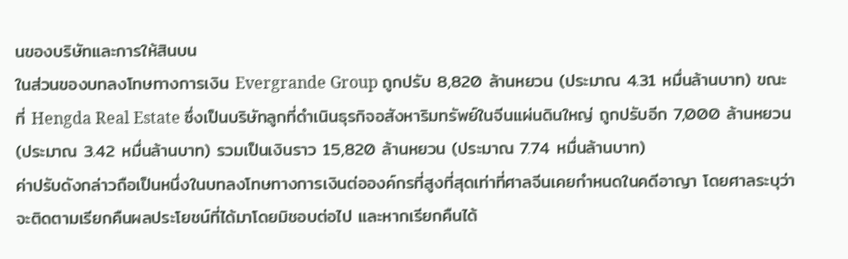นของบริษัทและการให้สินบน
ในส่วนของบทลงโทษทางการเงิน Evergrande Group ถูกปรับ 8,820 ล้านหยวน (ประมาณ 4.31 หมื่นล้านบาท) ขณะที่ Hengda Real Estate ซึ่งเป็นบริษัทลูกที่ดำเนินธุรกิจอสังหาริมทรัพย์ในจีนแผ่นดินใหญ่ ถูกปรับอีก 7,000 ล้านหยวน (ประมาณ 3.42 หมื่นล้านบาท) รวมเป็นเงินราว 15,820 ล้านหยวน (ประมาณ 7.74 หมื่นล้านบาท)
ค่าปรับดังกล่าวถือเป็นหนึ่งในบทลงโทษทางการเงินต่อองค์กรที่สูงที่สุดเท่าที่ศาลจีนเคยกำหนดในคดีอาญา โดยศาลระบุว่าจะติดตามเรียกคืนผลประโยชน์ที่ได้มาโดยมิชอบต่อไป และหากเรียกคืนได้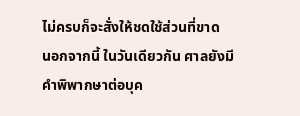ไม่ครบก็จะสั่งให้ชดใช้ส่วนที่ขาด
นอกจากนี้ ในวันเดียวกัน ศาลยังมีคำพิพากษาต่อบุค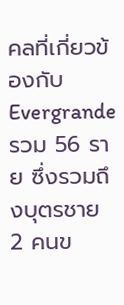คลที่เกี่ยวข้องกับ Evergrande รวม 56 ราย ซึ่งรวมถึงบุตรชาย 2 คนข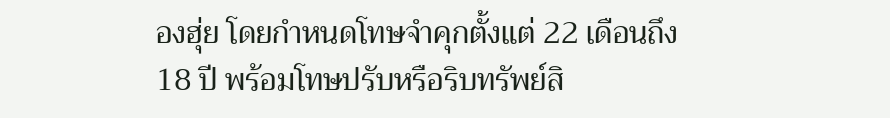องฮุ่ย โดยกำหนดโทษจำคุกตั้งแต่ 22 เดือนถึง 18 ปี พร้อมโทษปรับหรือริบทรัพย์สิ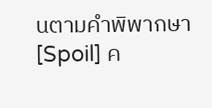นตามคำพิพากษา
[Spoil] ค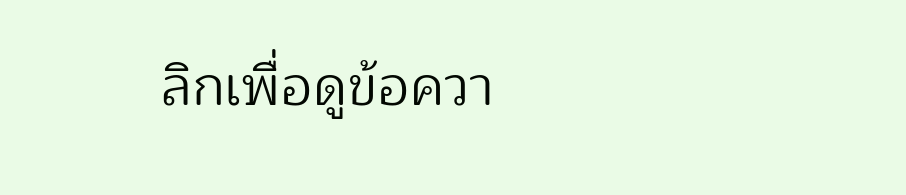ลิกเพื่อดูข้อควา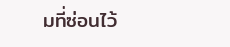มที่ซ่อนไว้